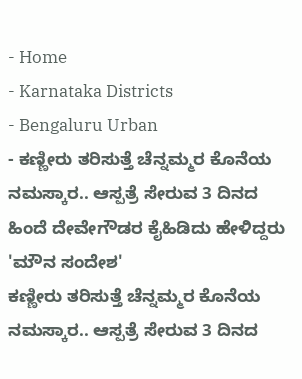- Home
- Karnataka Districts
- Bengaluru Urban
- ಕಣ್ಣೀರು ತರಿಸುತ್ತೆ ಚೆನ್ನಮ್ಮರ ಕೊನೆಯ ನಮಸ್ಕಾರ.. ಆಸ್ಪತ್ರೆ ಸೇರುವ 3 ದಿನದ ಹಿಂದೆ ದೇವೇಗೌಡರ ಕೈಹಿಡಿದು ಹೇಳಿದ್ದರು 'ಮೌನ ಸಂದೇಶ'
ಕಣ್ಣೀರು ತರಿಸುತ್ತೆ ಚೆನ್ನಮ್ಮರ ಕೊನೆಯ ನಮಸ್ಕಾರ.. ಆಸ್ಪತ್ರೆ ಸೇರುವ 3 ದಿನದ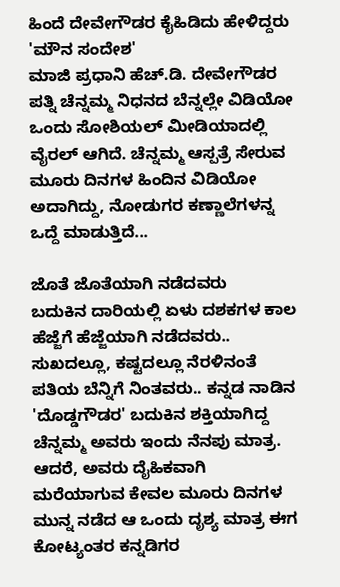ಹಿಂದೆ ದೇವೇಗೌಡರ ಕೈಹಿಡಿದು ಹೇಳಿದ್ದರು 'ಮೌನ ಸಂದೇಶ'
ಮಾಜಿ ಪ್ರಧಾನಿ ಹೆಚ್.ಡಿ. ದೇವೇಗೌಡರ ಪತ್ನಿ ಚೆನ್ನಮ್ಮ ನಿಧನದ ಬೆನ್ನಲ್ಲೇ ವಿಡಿಯೋ ಒಂದು ಸೋಶಿಯಲ್ ಮೀಡಿಯಾದಲ್ಲಿ ವೈರಲ್ ಆಗಿದೆ. ಚೆನ್ನಮ್ಮ ಆಸ್ಪತ್ರೆ ಸೇರುವ ಮೂರು ದಿನಗಳ ಹಿಂದಿನ ವಿಡಿಯೋ ಅದಾಗಿದ್ದು, ನೋಡುಗರ ಕಣ್ಣಾಲೆಗಳನ್ನ ಒದ್ದೆ ಮಾಡುತ್ತಿದೆ...

ಜೊತೆ ಜೊತೆಯಾಗಿ ನಡೆದವರು
ಬದುಕಿನ ದಾರಿಯಲ್ಲಿ ಏಳು ದಶಕಗಳ ಕಾಲ ಹೆಜ್ಜೆಗೆ ಹೆಜ್ಜೆಯಾಗಿ ನಡೆದವರು.. ಸುಖದಲ್ಲೂ, ಕಷ್ಟದಲ್ಲೂ ನೆರಳಿನಂತೆ ಪತಿಯ ಬೆನ್ನಿಗೆ ನಿಂತವರು.. ಕನ್ನಡ ನಾಡಿನ 'ದೊಡ್ಡಗೌಡರ' ಬದುಕಿನ ಶಕ್ತಿಯಾಗಿದ್ದ ಚೆನ್ನಮ್ಮ ಅವರು ಇಂದು ನೆನಪು ಮಾತ್ರ. ಆದರೆ, ಅವರು ದೈಹಿಕವಾಗಿ ಮರೆಯಾಗುವ ಕೇವಲ ಮೂರು ದಿನಗಳ ಮುನ್ನ ನಡೆದ ಆ ಒಂದು ದೃಶ್ಯ ಮಾತ್ರ ಈಗ ಕೋಟ್ಯಂತರ ಕನ್ನಡಿಗರ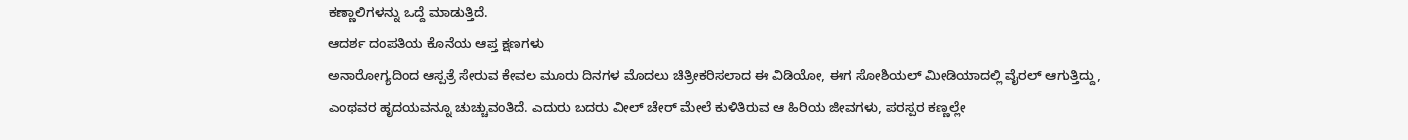ಕಣ್ಣಾಲಿಗಳನ್ನು ಒದ್ದೆ ಮಾಡುತ್ತಿದೆ.
ಆದರ್ಶ ದಂಪತಿಯ ಕೊನೆಯ ಆಪ್ತ ಕ್ಷಣಗಳು
ಅನಾರೋಗ್ಯದಿಂದ ಆಸ್ಪತ್ರೆ ಸೇರುವ ಕೇವಲ ಮೂರು ದಿನಗಳ ಮೊದಲು ಚಿತ್ರೀಕರಿಸಲಾದ ಈ ವಿಡಿಯೋ, ಈಗ ಸೋಶಿಯಲ್ ಮೀಡಿಯಾದಲ್ಲಿ ವೈರಲ್ ಆಗುತ್ತಿದ್ದು, ಎಂಥವರ ಹೃದಯವನ್ನೂ ಚುಚ್ಚುವಂತಿದೆ. ಎದುರು ಬದರು ವೀಲ್ ಚೇರ್ ಮೇಲೆ ಕುಳಿತಿರುವ ಆ ಹಿರಿಯ ಜೀವಗಳು, ಪರಸ್ಪರ ಕಣ್ಣಲ್ಲೇ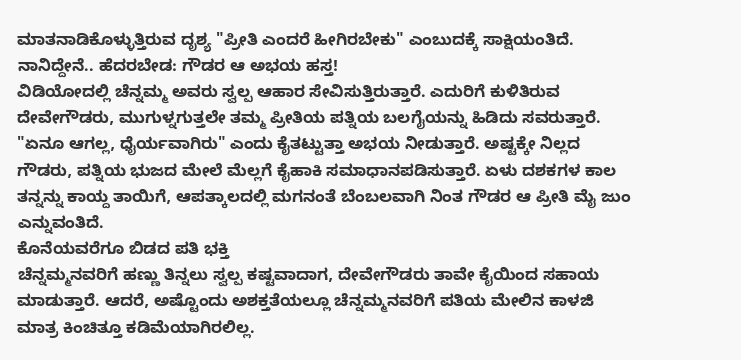ಮಾತನಾಡಿಕೊಳ್ಳುತ್ತಿರುವ ದೃಶ್ಯ "ಪ್ರೀತಿ ಎಂದರೆ ಹೀಗಿರಬೇಕು" ಎಂಬುದಕ್ಕೆ ಸಾಕ್ಷಿಯಂತಿದೆ.
ನಾನಿದ್ದೇನೆ.. ಹೆದರಬೇಡ: ಗೌಡರ ಆ ಅಭಯ ಹಸ್ತ!
ವಿಡಿಯೋದಲ್ಲಿ ಚೆನ್ನಮ್ಮ ಅವರು ಸ್ವಲ್ಪ ಆಹಾರ ಸೇವಿಸುತ್ತಿರುತ್ತಾರೆ. ಎದುರಿಗೆ ಕುಳಿತಿರುವ ದೇವೇಗೌಡರು, ಮುಗುಳ್ನಗುತ್ತಲೇ ತಮ್ಮ ಪ್ರೀತಿಯ ಪತ್ನಿಯ ಬಲಗೈಯನ್ನು ಹಿಡಿದು ಸವರುತ್ತಾರೆ. "ಏನೂ ಆಗಲ್ಲ, ಧೈರ್ಯವಾಗಿರು" ಎಂದು ಕೈತಟ್ಟುತ್ತಾ ಅಭಯ ನೀಡುತ್ತಾರೆ. ಅಷ್ಟಕ್ಕೇ ನಿಲ್ಲದ ಗೌಡರು, ಪತ್ನಿಯ ಭುಜದ ಮೇಲೆ ಮೆಲ್ಲಗೆ ಕೈಹಾಕಿ ಸಮಾಧಾನಪಡಿಸುತ್ತಾರೆ. ಏಳು ದಶಕಗಳ ಕಾಲ ತನ್ನನ್ನು ಕಾಯ್ದ ತಾಯಿಗೆ, ಆಪತ್ಕಾಲದಲ್ಲಿ ಮಗನಂತೆ ಬೆಂಬಲವಾಗಿ ನಿಂತ ಗೌಡರ ಆ ಪ್ರೀತಿ ಮೈ ಜುಂ ಎನ್ನುವಂತಿದೆ.
ಕೊನೆಯವರೆಗೂ ಬಿಡದ ಪತಿ ಭಕ್ತಿ
ಚೆನ್ನಮ್ಮನವರಿಗೆ ಹಣ್ಣು ತಿನ್ನಲು ಸ್ವಲ್ಪ ಕಷ್ಟವಾದಾಗ, ದೇವೇಗೌಡರು ತಾವೇ ಕೈಯಿಂದ ಸಹಾಯ ಮಾಡುತ್ತಾರೆ. ಆದರೆ, ಅಷ್ಟೊಂದು ಅಶಕ್ತತೆಯಲ್ಲೂ ಚೆನ್ನಮ್ಮನವರಿಗೆ ಪತಿಯ ಮೇಲಿನ ಕಾಳಜಿ ಮಾತ್ರ ಕಿಂಚಿತ್ತೂ ಕಡಿಮೆಯಾಗಿರಲಿಲ್ಲ.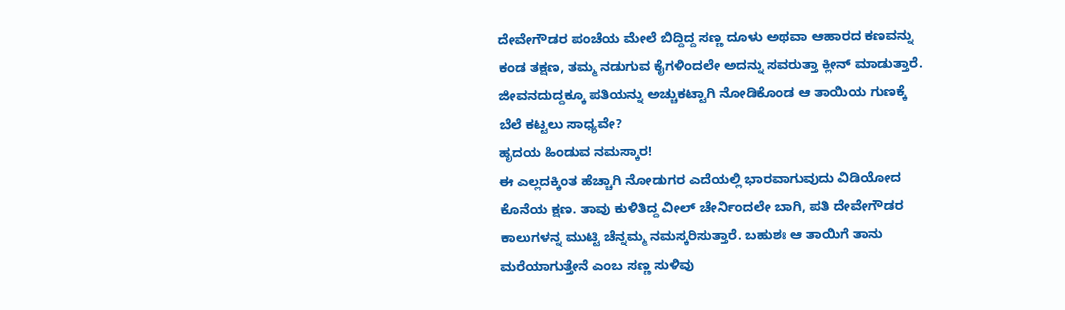ದೇವೇಗೌಡರ ಪಂಚೆಯ ಮೇಲೆ ಬಿದ್ದಿದ್ದ ಸಣ್ಣ ದೂಳು ಅಥವಾ ಆಹಾರದ ಕಣವನ್ನು ಕಂಡ ತಕ್ಷಣ, ತಮ್ಮ ನಡುಗುವ ಕೈಗಳಿಂದಲೇ ಅದನ್ನು ಸವರುತ್ತಾ ಕ್ಲೀನ್ ಮಾಡುತ್ತಾರೆ. ಜೀವನದುದ್ದಕ್ಕೂ ಪತಿಯನ್ನು ಅಚ್ಚುಕಟ್ಟಾಗಿ ನೋಡಿಕೊಂಡ ಆ ತಾಯಿಯ ಗುಣಕ್ಕೆ ಬೆಲೆ ಕಟ್ಟಲು ಸಾಧ್ಯವೇ?
ಹೃದಯ ಹಿಂಡುವ ನಮಸ್ಕಾರ!
ಈ ಎಲ್ಲದಕ್ಕಿಂತ ಹೆಚ್ಚಾಗಿ ನೋಡುಗರ ಎದೆಯಲ್ಲಿ ಭಾರವಾಗುವುದು ವಿಡಿಯೋದ ಕೊನೆಯ ಕ್ಷಣ. ತಾವು ಕುಳಿತಿದ್ದ ವೀಲ್ ಚೇರ್ನಿಂದಲೇ ಬಾಗಿ, ಪತಿ ದೇವೇಗೌಡರ ಕಾಲುಗಳನ್ನ ಮುಟ್ಟಿ ಚೆನ್ನಮ್ಮ ನಮಸ್ಕರಿಸುತ್ತಾರೆ. ಬಹುಶಃ ಆ ತಾಯಿಗೆ ತಾನು ಮರೆಯಾಗುತ್ತೇನೆ ಎಂಬ ಸಣ್ಣ ಸುಳಿವು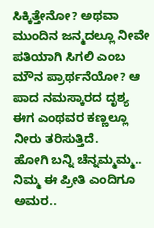ಸಿಕ್ಕಿತ್ತೇನೋ? ಅಥವಾ ಮುಂದಿನ ಜನ್ಮದಲ್ಲೂ ನೀವೇ ಪತಿಯಾಗಿ ಸಿಗಲಿ ಎಂಬ ಮೌನ ಪ್ರಾರ್ಥನೆಯೋ? ಆ ಪಾದ ನಮಸ್ಕಾರದ ದೃಶ್ಯ ಈಗ ಎಂಥವರ ಕಣ್ಣಲ್ಲೂ ನೀರು ತರಿಸುತ್ತಿದೆ.
ಹೋಗಿ ಬನ್ನಿ ಚೆನ್ನಮ್ಮಮ್ಮ.. ನಿಮ್ಮ ಈ ಪ್ರೀತಿ ಎಂದಿಗೂ ಅಮರ..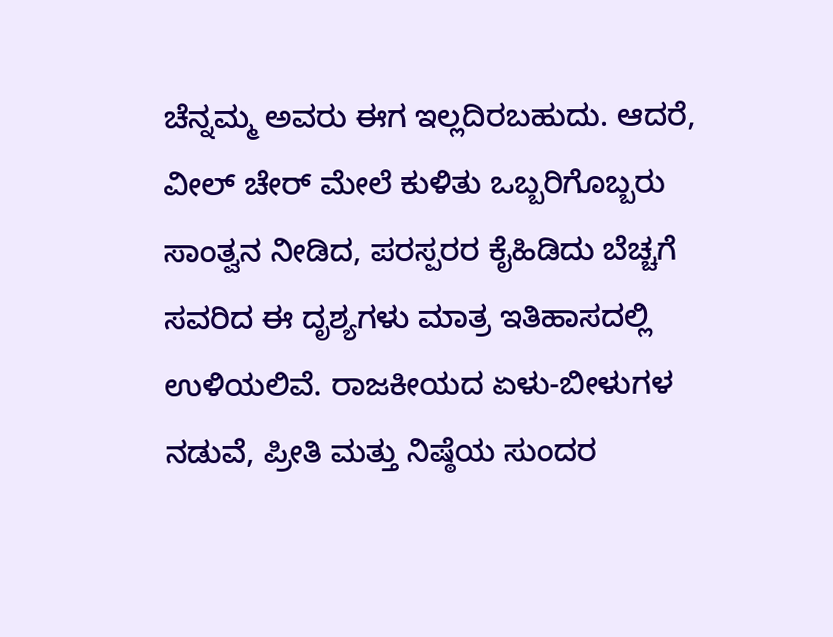ಚೆನ್ನಮ್ಮ ಅವರು ಈಗ ಇಲ್ಲದಿರಬಹುದು. ಆದರೆ, ವೀಲ್ ಚೇರ್ ಮೇಲೆ ಕುಳಿತು ಒಬ್ಬರಿಗೊಬ್ಬರು ಸಾಂತ್ವನ ನೀಡಿದ, ಪರಸ್ಪರರ ಕೈಹಿಡಿದು ಬೆಚ್ಚಗೆ ಸವರಿದ ಈ ದೃಶ್ಯಗಳು ಮಾತ್ರ ಇತಿಹಾಸದಲ್ಲಿ ಉಳಿಯಲಿವೆ. ರಾಜಕೀಯದ ಏಳು-ಬೀಳುಗಳ ನಡುವೆ, ಪ್ರೀತಿ ಮತ್ತು ನಿಷ್ಠೆಯ ಸುಂದರ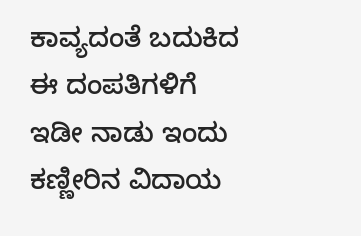ಕಾವ್ಯದಂತೆ ಬದುಕಿದ ಈ ದಂಪತಿಗಳಿಗೆ ಇಡೀ ನಾಡು ಇಂದು ಕಣ್ಣೀರಿನ ವಿದಾಯ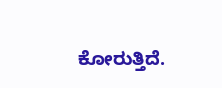ಕೋರುತ್ತಿದೆ.